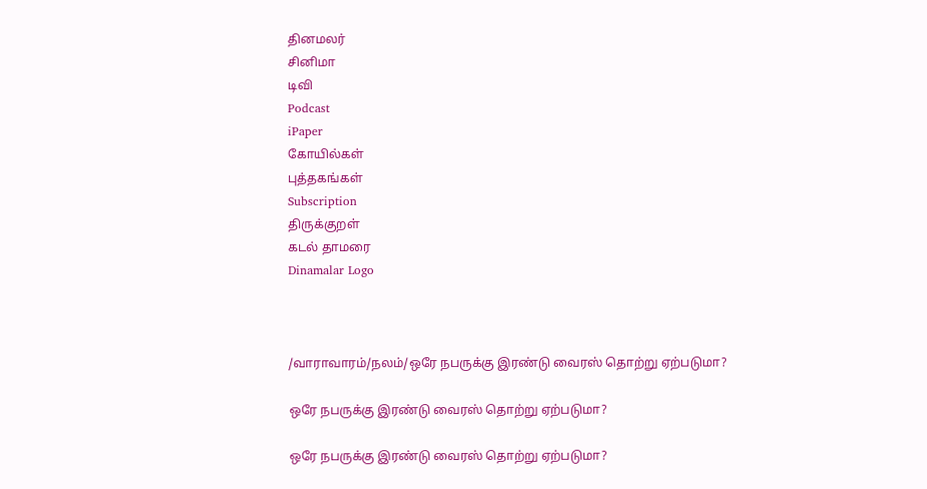தினமலர்
சினிமா
டிவி
Podcast
iPaper
கோயில்கள்
புத்தகங்கள்
Subscription
திருக்குறள்
கடல் தாமரை
Dinamalar Logo



/வாராவாரம்/நலம்/ஒரே நபருக்கு இரண்டு வைரஸ் தொற்று ஏற்படுமா?

ஒரே நபருக்கு இரண்டு வைரஸ் தொற்று ஏற்படுமா?

ஒரே நபருக்கு இரண்டு வைரஸ் தொற்று ஏற்படுமா?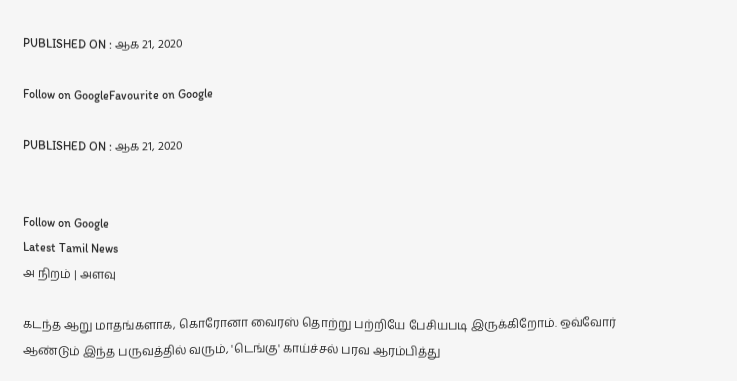PUBLISHED ON : ஆக 21, 2020

Follow on GoogleFavourite on Google

PUBLISHED ON : ஆக 21, 2020


Follow on Google
Latest Tamil News
அ நிறம் | அளவு

கடந்த ஆறு மாதங்களாக, கொரோனா வைரஸ் தொற்று பற்றியே பேசியபடி இருக்கிறோம். ஒவ்வோர் ஆண்டும் இந்த பருவத்தில் வரும், 'டெங்கு' காய்ச்சல் பரவ ஆரம்பித்து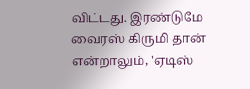விட்டது. இரண்டுமே வைரஸ் கிருமி தான் என்றாலும், 'ஏடிஸ்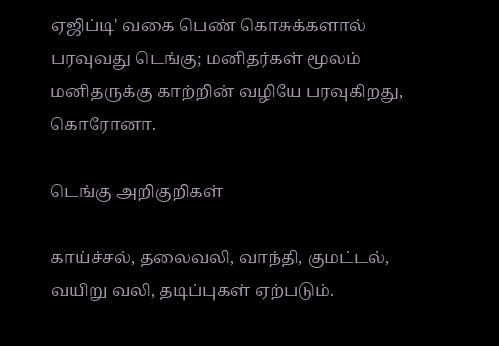ஏஜிப்டி' வகை பெண் கொசுக்களால் பரவுவது டெங்கு; மனிதர்கள் மூலம் மனிதருக்கு காற்றின் வழியே பரவுகிறது, கொரோனா.

டெங்கு அறிகுறிகள்

காய்ச்சல், தலைவலி, வாந்தி, குமட்டல், வயிறு வலி, தடிப்புகள் ஏற்படும்.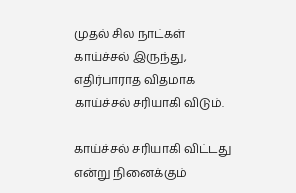முதல் சில நாட்கள் காய்ச்சல் இருந்து, எதிர்பாராத விதமாக காய்ச்சல் சரியாகி விடும்.

காய்ச்சல் சரியாகி விட்டது என்று நினைக்கும்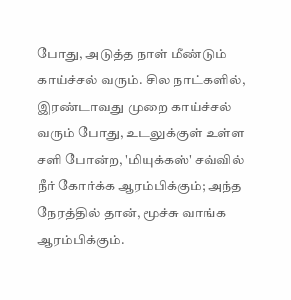போது, அடுத்த நாள் மீண்டும் காய்ச்சல் வரும். சில நாட்களில், இரண்டாவது முறை காய்ச்சல் வரும் போது, உடலுக்குள் உள்ள சளி போன்ற, 'மியுக்கஸ்' சவ்வில் நீர் கோர்க்க ஆரம்பிக்கும்; அந்த நேரத்தில் தான், மூச்சு வாங்க ஆரம்பிக்கும்.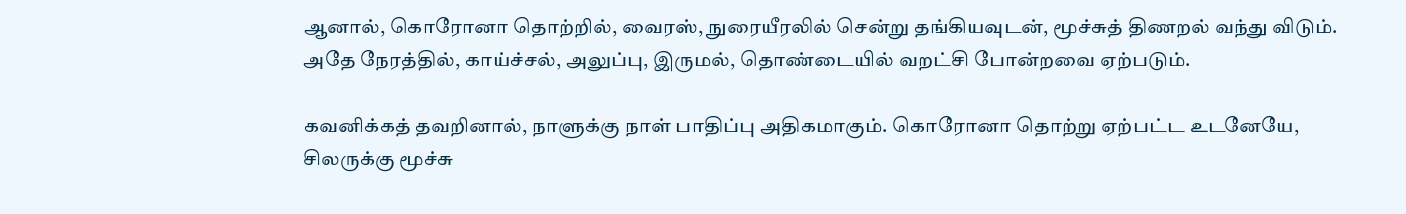ஆனால், கொரோனா தொற்றில், வைரஸ், நுரையீரலில் சென்று தங்கியவுடன், மூச்சுத் திணறல் வந்து விடும். அதே நேரத்தில், காய்ச்சல், அலுப்பு, இருமல், தொண்டையில் வறட்சி போன்றவை ஏற்படும்.

கவனிக்கத் தவறினால், நாளுக்கு நாள் பாதிப்பு அதிகமாகும். கொரோனா தொற்று ஏற்பட்ட உடனேயே, சிலருக்கு மூச்சு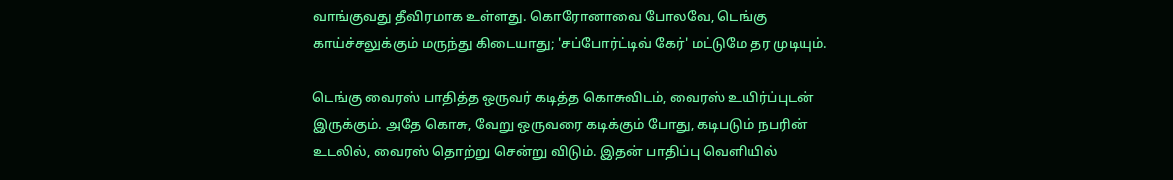வாங்குவது தீவிரமாக உள்ளது. கொரோனாவை போலவே, டெங்கு காய்ச்சலுக்கும் மருந்து கிடையாது; 'சப்போர்ட்டிவ் கேர்' மட்டுமே தர முடியும்.

டெங்கு வைரஸ் பாதித்த ஒருவர் கடித்த கொசுவிடம், வைரஸ் உயிர்ப்புடன் இருக்கும். அதே கொசு, வேறு ஒருவரை கடிக்கும் போது, கடிபடும் நபரின் உடலில், வைரஸ் தொற்று சென்று விடும். இதன் பாதிப்பு வெளியில்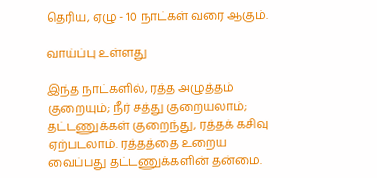தெரிய, ஏழு - 10 நாட்கள் வரை ஆகும்.

வாய்ப்பு உள்ளது

இந்த நாட்களில், ரத்த அழுத்தம் குறையும்; நீர் சத்து குறையலாம்; தட்டணுக்கள் குறைந்து, ரத்தக் கசிவு ஏற்படலாம். ரத்தத்தை உறைய வைப்பது தட்டணுக்களின் தன்மை.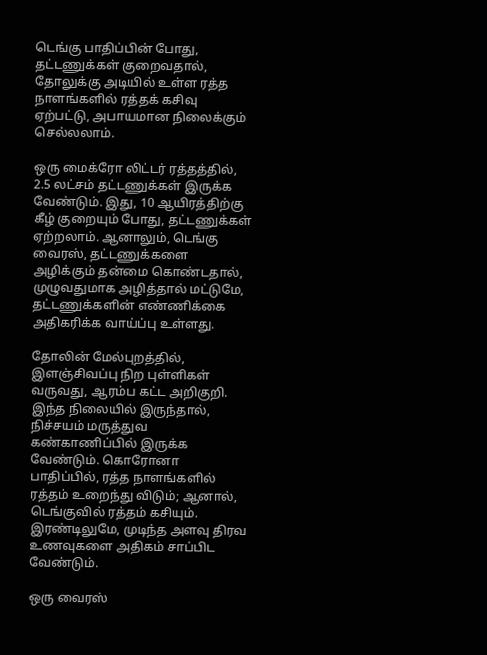டெங்கு பாதிப்பின் போது, தட்டணுக்கள் குறைவதால், தோலுக்கு அடியில் உள்ள ரத்த நாளங்களில் ரத்தக் கசிவு ஏற்பட்டு, அபாயமான நிலைக்கும் செல்லலாம்.

ஒரு மைக்ரோ லிட்டர் ரத்தத்தில், 2.5 லட்சம் தட்டணுக்கள் இருக்க வேண்டும். இது, 10 ஆயிரத்திற்கு கீழ் குறையும் போது, தட்டணுக்கள் ஏற்றலாம். ஆனாலும், டெங்கு வைரஸ், தட்டணுக்களை அழிக்கும் தன்மை கொண்டதால், முழுவதுமாக அழித்தால் மட்டுமே, தட்டணுக்களின் எண்ணிக்கை அதிகரிக்க வாய்ப்பு உள்ளது.

தோலின் மேல்புறத்தில், இளஞ்சிவப்பு நிற புள்ளிகள் வருவது, ஆரம்ப கட்ட அறிகுறி. இந்த நிலையில் இருந்தால், நிச்சயம் மருத்துவ கண்காணிப்பில் இருக்க வேண்டும். கொரோனா பாதிப்பில், ரத்த நாளங்களில் ரத்தம் உறைந்து விடும்; ஆனால், டெங்குவில் ரத்தம் கசியும். இரண்டிலுமே, முடிந்த அளவு திரவ உணவுகளை அதிகம் சாப்பிட வேண்டும்.

ஒரு வைரஸ்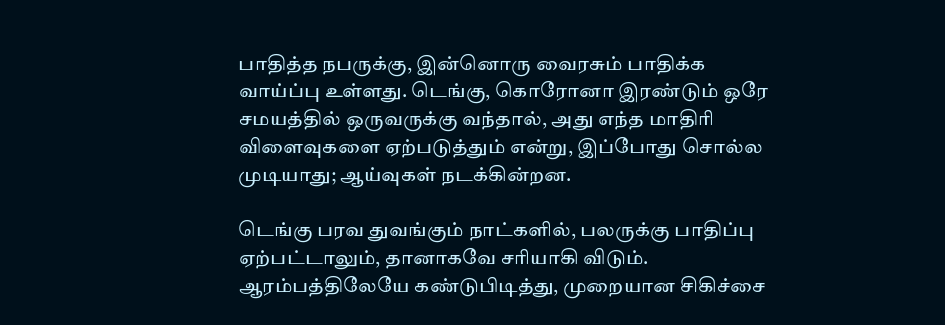பாதித்த நபருக்கு, இன்னொரு வைரசும் பாதிக்க வாய்ப்பு உள்ளது. டெங்கு, கொரோனா இரண்டும் ஒரே சமயத்தில் ஒருவருக்கு வந்தால், அது எந்த மாதிரி விளைவுகளை ஏற்படுத்தும் என்று, இப்போது சொல்ல முடியாது; ஆய்வுகள் நடக்கின்றன.

டெங்கு பரவ துவங்கும் நாட்களில், பலருக்கு பாதிப்பு ஏற்பட்டாலும், தானாகவே சரியாகி விடும். ஆரம்பத்திலேயே கண்டுபிடித்து, முறையான சிகிச்சை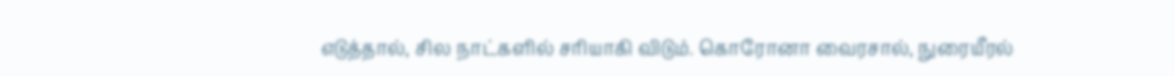எடுத்தால், சில நாட்களில் சரியாகி விடும். கொரோனா வைரசால், நுரையீரல்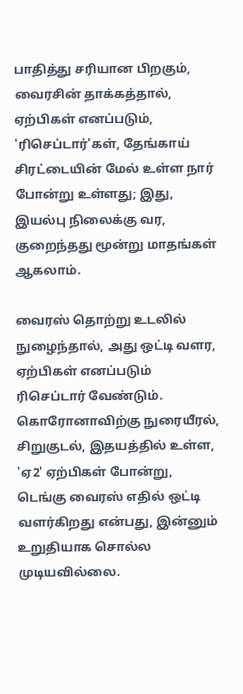பாதித்து சரியான பிறகும், வைரசின் தாக்கத்தால், ஏற்பிகள் எனப்படும், 'ரிசெப்டார்'கள், தேங்காய் சிரட்டையின் மேல் உள்ள நார் போன்று உள்ளது; இது, இயல்பு நிலைக்கு வர, குறைந்தது மூன்று மாதங்கள் ஆகலாம்.

வைரஸ் தொற்று உடலில் நுழைந்தால், அது ஒட்டி வளர, ஏற்பிகள் எனப்படும் ரிசெப்டார் வேண்டும். கொரோனாவிற்கு நுரையீரல், சிறுகுடல், இதயத்தில் உள்ள, 'ஏ2' ஏற்பிகள் போன்று, டெங்கு வைரஸ் எதில் ஒட்டி வளர்கிறது என்பது, இன்னும் உறுதியாக சொல்ல முடியவில்லை.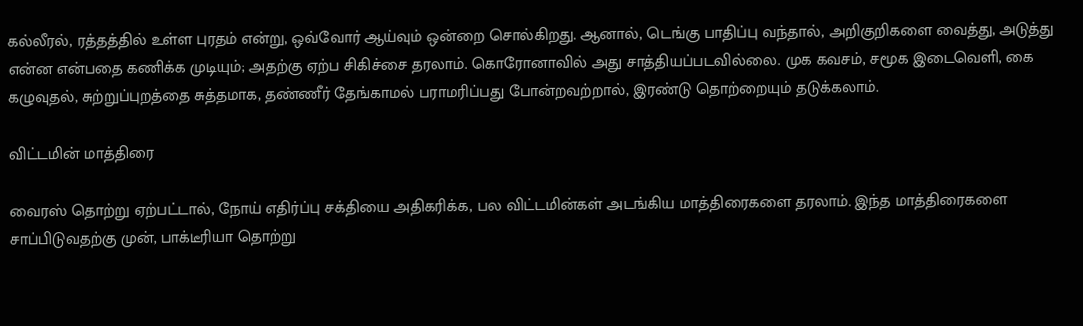கல்லீரல், ரத்தத்தில் உள்ள புரதம் என்று, ஒவ்வோர் ஆய்வும் ஒன்றை சொல்கிறது. ஆனால், டெங்கு பாதிப்பு வந்தால், அறிகுறிகளை வைத்து, அடுத்து என்ன என்பதை கணிக்க முடியும்; அதற்கு ஏற்ப சிகிச்சை தரலாம். கொரோனாவில் அது சாத்தியப்படவில்லை. முக கவசம், சமூக இடைவெளி, கை கழுவுதல், சுற்றுப்புறத்தை சுத்தமாக, தண்ணீர் தேங்காமல் பராமரிப்பது போன்றவற்றால், இரண்டு தொற்றையும் தடுக்கலாம்.

விட்டமின் மாத்திரை

வைரஸ் தொற்று ஏற்பட்டால், நோய் எதிர்ப்பு சக்தியை அதிகரிக்க, பல விட்டமின்கள் அடங்கிய மாத்திரைகளை தரலாம். இந்த மாத்திரைகளை சாப்பிடுவதற்கு முன், பாக்டீரியா தொற்று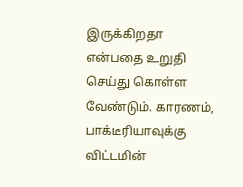இருக்கிறதா என்பதை உறுதி செய்து கொள்ள வேண்டும். காரணம், பாக்டீரியாவுக்கு விட்டமின்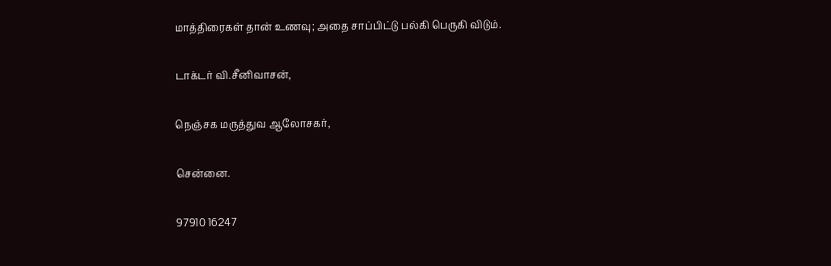மாத்திரைகள் தான் உணவு; அதை சாப்பிட்டு பல்கி பெருகி விடும்.

டாக்டர் வி.சீனிவாசன்,

நெஞ்சக மருத்துவ ஆலோசகர்,

சென்னை.

97910 16247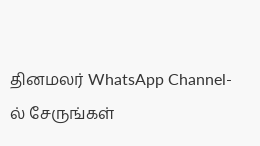தினமலர் WhatsApp Channel-ல் சேருங்கள்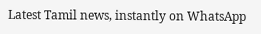Latest Tamil news, instantly on WhatsApp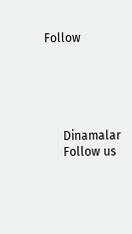Follow





      Dinamalar
      Follow us